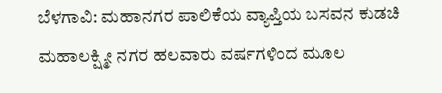ಬೆಳಗಾವಿ: ಮಹಾನಗರ ಪಾಲಿಕೆಯ ವ್ಯಾಪ್ತಿಯ ಬಸವನ ಕುಡಚಿ ಮಹಾಲಕ್ಷ್ಮೀ ನಗರ ಹಲವಾರು ವರ್ಷಗಳಿಂದ ಮೂಲ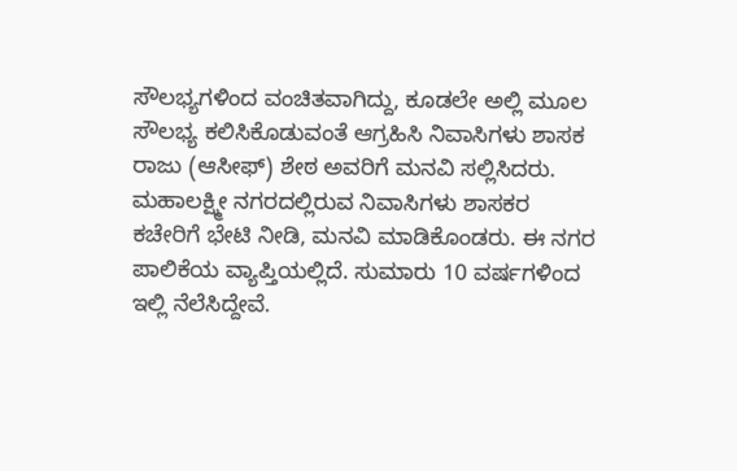ಸೌಲಭ್ಯಗಳಿಂದ ವಂಚಿತವಾಗಿದ್ದು, ಕೂಡಲೇ ಅಲ್ಲಿ ಮೂಲ ಸೌಲಭ್ಯ ಕಲಿಸಿಕೊಡುವಂತೆ ಆಗ್ರಹಿಸಿ ನಿವಾಸಿಗಳು ಶಾಸಕ ರಾಜು (ಆಸೀಫ್) ಶೇಠ ಅವರಿಗೆ ಮನವಿ ಸಲ್ಲಿಸಿದರು.
ಮಹಾಲಕ್ಷ್ಮೀ ನಗರದಲ್ಲಿರುವ ನಿವಾಸಿಗಳು ಶಾಸಕರ ಕಚೇರಿಗೆ ಭೇಟಿ ನೀಡಿ, ಮನವಿ ಮಾಡಿಕೊಂಡರು. ಈ ನಗರ ಪಾಲಿಕೆಯ ವ್ಯಾಪ್ತಿಯಲ್ಲಿದೆ. ಸುಮಾರು 10 ವರ್ಷಗಳಿಂದ ಇಲ್ಲಿ ನೆಲೆಸಿದ್ದೇವೆ.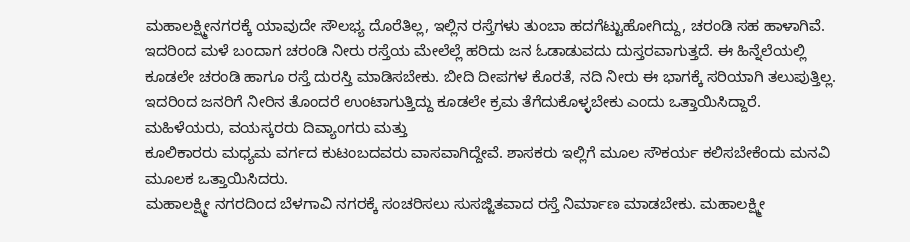ಮಹಾಲಕ್ಷ್ಮೀನಗರಕ್ಕೆ ಯಾವುದೇ ಸೌಲಭ್ಯ ದೊರೆತಿಲ್ಲ, ಇಲ್ಲಿನ ರಸ್ತೆಗಳು ತುಂಬಾ ಹದಗೆಟ್ಟುಹೋಗಿದ್ದು, ಚರಂಡಿ ಸಹ ಹಾಳಾಗಿವೆ. ಇದರಿಂದ ಮಳೆ ಬಂದಾಗ ಚರಂಡಿ ನೀರು ರಸ್ತೆಯ ಮೇಲೆಲ್ಲೆ ಹರಿದು ಜನ ಓಡಾಡುವದು ದುಸ್ತರವಾಗುತ್ತದೆ. ಈ ಹಿನ್ನೆಲೆಯಲ್ಲಿ ಕೂಡಲೇ ಚರಂಡಿ ಹಾಗೂ ರಸ್ತೆ ದುರಸ್ತಿ ಮಾಡಿಸಬೇಕು. ಬೀದಿ ದೀಪಗಳ ಕೊರತೆ, ನದಿ ನೀರು ಈ ಭಾಗಕ್ಕೆ ಸರಿಯಾಗಿ ತಲುಪುತ್ತಿಲ್ಲ. ಇದರಿಂದ ಜನರಿಗೆ ನೀರಿನ ತೊಂದರೆ ಉಂಟಾಗುತ್ತಿದ್ದು ಕೂಡಲೇ ಕ್ರಮ ತೆಗೆದುಕೊಳ್ಳಬೇಕು ಎಂದು ಒತ್ತಾಯಿಸಿದ್ದಾರೆ.
ಮಹಿಳೆಯರು, ವಯಸ್ಕರರು ದಿವ್ಯಾಂಗರು ಮತ್ತು
ಕೂಲಿಕಾರರು ಮಧ್ಯಮ ವರ್ಗದ ಕುಟಂಬದವರು ವಾಸವಾಗಿದ್ದೇವೆ. ಶಾಸಕರು ಇಲ್ಲಿಗೆ ಮೂಲ ಸೌಕರ್ಯ ಕಲಿಸಬೇಕೆಂದು ಮನವಿ ಮೂಲಕ ಒತ್ತಾಯಿಸಿದರು.
ಮಹಾಲಕ್ಷ್ಮೀ ನಗರದಿಂದ ಬೆಳಗಾವಿ ನಗರಕ್ಕೆ ಸಂಚರಿಸಲು ಸುಸಜ್ಜಿತವಾದ ರಸ್ತೆ ನಿರ್ಮಾಣ ಮಾಡಬೇಕು. ಮಹಾಲಕ್ಷ್ಮೀ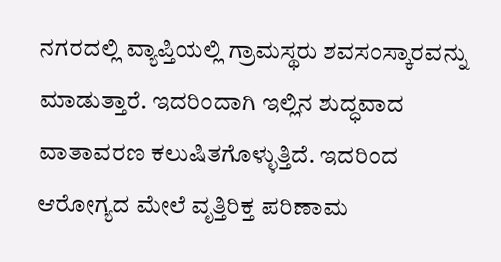ನಗರದಲ್ಲಿ ವ್ಯಾಪ್ತಿಯಲ್ಲಿ ಗ್ರಾಮಸ್ಥರು ಶವಸಂಸ್ಕಾರವನ್ನು ಮಾಡುತ್ತಾರೆ. ಇದರಿಂದಾಗಿ ಇಲ್ಲಿನ ಶುದ್ಧವಾದ ವಾತಾವರಣ ಕಲುಷಿತಗೊಳ್ಳುತ್ತಿದೆ. ಇದರಿಂದ ಆರೋಗ್ಯದ ಮೇಲೆ ವೃತ್ತಿರಿಕ್ತ ಪರಿಣಾಮ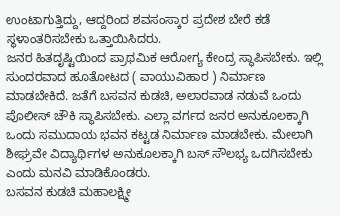ಉಂಟಾಗುತ್ತಿದ್ದು, ಆದ್ದರಿಂದ ಶವಸಂಸ್ಕಾರ ಪ್ರದೇಶ ಬೇರೆ ಕಡೆ ಸ್ಥಳಾಂತರಿಸಬೇಕು ಒತ್ತಾಯಿಸಿದರು.
ಜನರ ಹಿತದೃಷ್ಟಿಯಿಂದ ಪ್ರಾಥಮಿಕ ಆರೋಗ್ಯ ಕೇಂದ್ರ ಸ್ಥಾಪಿಸಬೇಕು. ಇಲ್ಲಿ ಸುಂದರವಾದ ಹೂತೋಟದ ( ವಾಯುವಿಹಾರ ) ನಿರ್ಮಾಣ ಮಾಡಬೇಕಿದೆ. ಜತೆಗೆ ಬಸವನ ಕುಡಚಿ, ಅಲಾರವಾಡ ನಡುವೆ ಒಂದು ಪೊಲೀಸ್ ಚೌಕಿ ಸ್ಥಾಪಿಸಬೇಕು. ಎಲ್ಲಾ ವರ್ಗದ ಜನರ ಅನುಕೂಲಕ್ಕಾಗಿ ಒಂದು ಸಮುದಾಯ ಭವನ ಕಟ್ಟಡ ನಿರ್ಮಾಣ ಮಾಡಬೇಕು. ಮೇಲಾಗಿ ಶೀಘ್ರವೇ ವಿದ್ಯಾರ್ಥಿಗಳ ಅನುಕೂಲಕ್ಕಾಗಿ ಬಸ್ ಸೌಲಭ್ಯ ಒದಗಿಸಬೇಕು ಎಂದು ಮನವಿ ಮಾಡಿಕೊಂಡರು.
ಬಸವನ ಕುಡಚಿ ಮಹಾಲಕ್ಷ್ಮೀ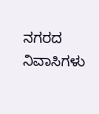ನಗರದ ನಿವಾಸಿಗಳು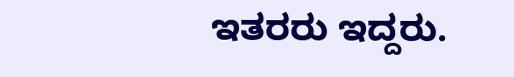ಇತರರು ಇದ್ದರು.